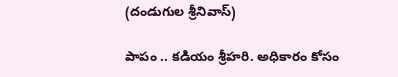(దండుగుల శ్రీ‌నివాస్‌)

పాపం .. కడియం శ్రీ‌హ‌రి. అధికారం కోసం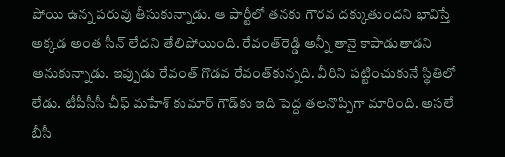పోయి ఉన్న ప‌రువు తీసుకున్నాడు. ఆ పార్టీలో త‌నకు గౌర‌వ ద‌క్కుతుంద‌ని భావిస్తే అక్క‌డ అంత సీన్ లేద‌ని తేలిపోయింది. రేవంత్‌రెడ్డి అన్నీ తానై కాపాడుతాడ‌ని అనుకున్నాడు. ఇప్పుడు రేవంత్ గొడ‌వ రేవంత్‌కున్న‌ది. వీరిని ప‌ట్టించుకునే స్థితిలో లేడు. టీపీసీసీ చీఫ్ మ‌హేశ్ కుమార్ గౌడ్‌కు ఇది పెద్ద త‌ల‌నొప్పిగా మారింది. అస‌లే బీసీ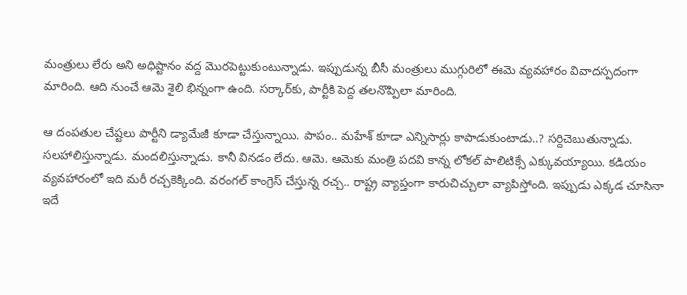మంత్రులు లేరు అని అధిష్టానం వ‌ద్ద మొరపెట్టుకుంటున్నాడు. ఇప్పుడున్న బీసీ మంత్రులు ముగ్గురిలో ఈమె వ్య‌వ‌హారం వివాద‌స్ప‌దంగా మారింది. ఆది నుంచే ఆమె శైలి భిన్నంగా ఉంది. స‌ర్కార్‌కు, పార్టీకి పెద్ద త‌ల‌నొప్పిలా మారింది.

ఆ దంప‌తుల చేష్ట‌లు పార్టీని డ్యామేజీ కూడా చేస్తున్నాయి. పాపం.. మ‌హేశ్ కూడా ఎన్నిసార్లు కాపాడుకుంటాడు..? స‌ర్దిచెబుతున్నాడు. స‌ల‌హాలిస్తున్నాడు. మంద‌లిస్తున్నాడు. కానీ విన‌డం లేదు. ఆమె. ఆమెకు మంత్రి ప‌ద‌వి కాన్న లోక‌ల్ పాలిటిక్సే ఎక్కువ‌య్యాయి. క‌డియం వ్య‌వ‌హారంలో ఇది మ‌రీ ర‌చ్చకెక్కింది. వ‌రంగ‌ల్ కాంగ్రెస్ చేస్తున్న ర‌చ్చ‌.. రాష్ట్ర వ్యాప్తంగా కారుచిచ్చులా వ్యాపిస్తోంది. ఇప్పుడు ఎక్క‌డ చూసినా ఇదే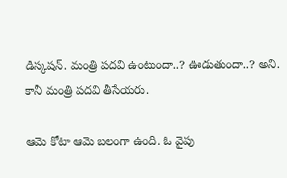డిస్క‌ష‌న్‌. మంత్రి ప‌ద‌వి ఉంటుందా..? ఊడుతుందా..? అని. కానీ మంత్రి ప‌ద‌వి తీసేయ‌రు.

ఆమె కోటా ఆమె బ‌లంగా ఉంది. ఓ వైపు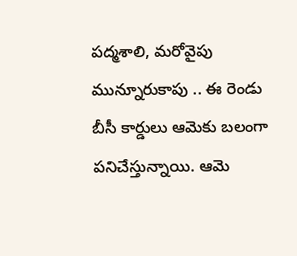ప‌ద్మ‌శాలి, మ‌రోవైపు మున్నూరుకాపు .. ఈ రెండు బీసీ కార్డులు ఆమెకు బ‌లంగా ప‌నిచేస్తున్నాయి. ఆమె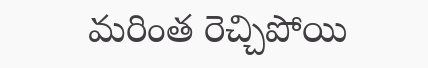మ‌రింత రెచ్చిపోయి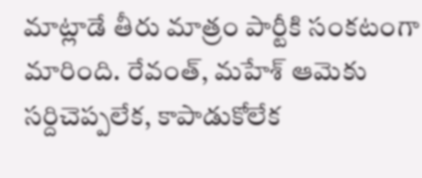మాట్లాడే తీరు మాత్రం పార్టీకి సంక‌టంగా మారింది. రేవంత్‌, మ‌హేశ్ ఆమెకు స‌ర్దిచెప్ప‌లేక‌, కాపాడుకోలేక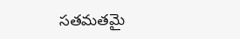స‌త‌మ‌త‌మై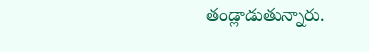తండ్లాడుతున్నారు.